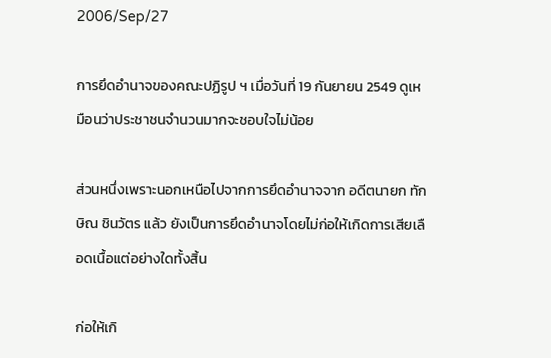2006/Sep/27

การยึดอำนาจของคณะปฏิรูป ฯ เมื่อวันที่ 19 กันยายน 2549 ดูเหมือนว่าประชาชนจำนวนมากจะชอบใจไม่น้อย

ส่วนหนึ่งเพราะนอกเหนือไปจากการยึดอำนาจจาก อดีตนายก ทักษิณ ชินวัตร แล้ว ยังเป็นการยึดอำนาจโดยไม่ก่อให้เกิดการเสียเลือดเนื้อแต่อย่างใดทั้งสิ้น

ก่อให้เกิ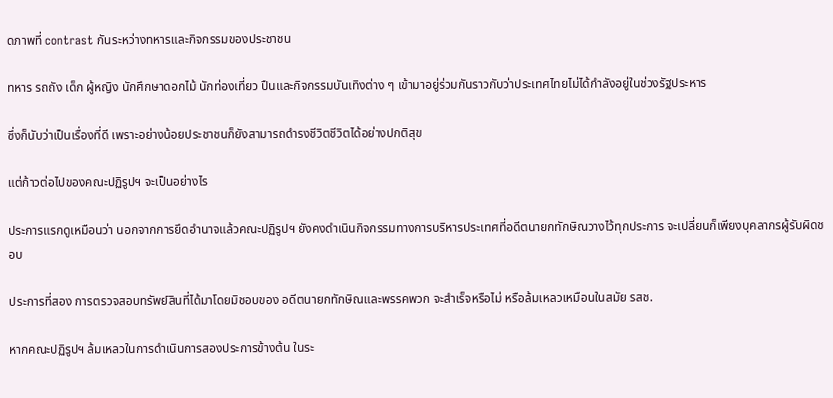ดภาพที่ contrast กันระหว่างทหารและกิจกรรมของประชาชน

ทหาร รถถัง เด็ก ผู้หญิง นักศึกษาดอกไม้ นักท่องเที่ยว ปืนและกิจกรรมบันเทิงต่าง ๆ เข้ามาอยู่ร่วมกันราวกับว่าประเทศไทยไม่ได้กำลังอยู่ในช่วงรัฐประหาร

ซึ่งก็นับว่าเป็นเรื่องที่ดี เพราะอย่างน้อยประชาชนก็ยังสามารถดำรงชีวิตชีวิตได้อย่างปกติสุข

แต่ก้าวต่อไปของคณะปฏิรูปฯ จะเป็นอย่างไร

ประการแรกดูเหมือนว่า นอกจากการยึดอำนาจแล้วคณะปฏิรูปฯ ยังคงดำเนินกิจกรรมทางการบริหารประเทศที่อดีตนายกทักษิณวางไว้ทุกประการ จะเปลี่ยนก็เพียงบุคลากรผู้รับผิดชอบ

ประการที่สอง การตรวจสอบทรัพย์สินที่ได้มาโดยมิชอบของ อดีตนายกทักษิณและพรรคพวก จะสำเร็จหรือไม่ หรือล้มเหลวเหมือนในสมัย รสช.

หากคณะปฏิรูปฯ ล้มเหลวในการดำเนินการสองประการข้างต้น ในระ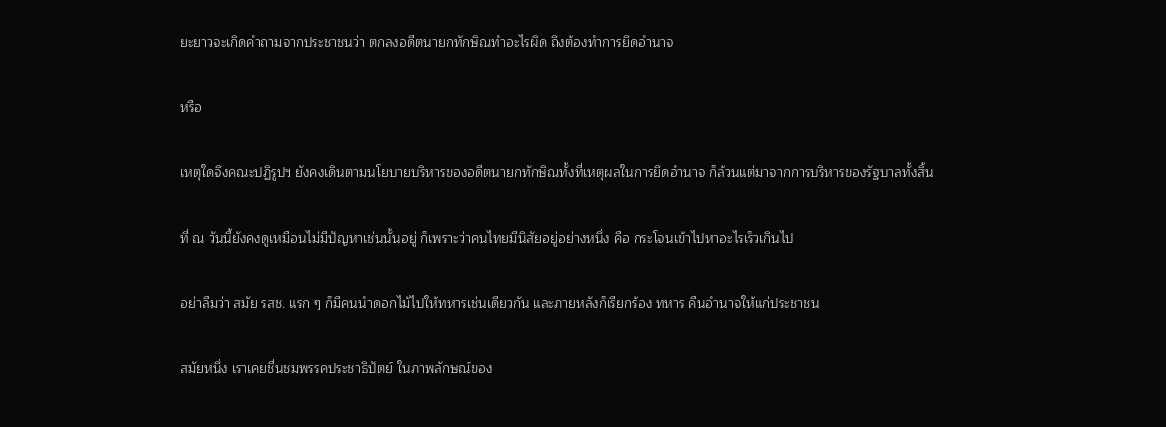ยะยาวจะเกิดคำถามจากประชาชนว่า ตกลงอดีตนายกทักษิณทำอะไรผิด ถึงต้องทำการยึดอำนาจ

หรือ

เหตุใดจึงคณะปฏิรูปฯ ยังคงเดินตามนโยบายบริหารของอดีตนายกทักษิณทั้งที่เหตุผลในการยึดอำนาจ ก็ล้วนแต่มาจากการบริหารของรัฐบาลทั้งสิ้น

ที่ ณ วันนี้ยังคงดูเหมือนไม่มีปัญหาเช่นนั้นอยู่ ก็เพราะว่าคนไทยมีนิสัยอยู่อย่างหนึ่ง คือ กระโจนเข้าไปหาอะไรเร็วเกินไป

อย่าลืมว่า สมัย รสช. แรก ๆ ก็มีคนนำดอกไม้ไปให้ทหารเช่นเดียวกัน และภายหลังก็เรียกร้อง ทหาร คืนอำนาจให้แก่ประชาชน

สมัยหนึ่ง เราเคยชื่นชมพรรคประชาธิปัตย์ ในภาพลักษณ์ของ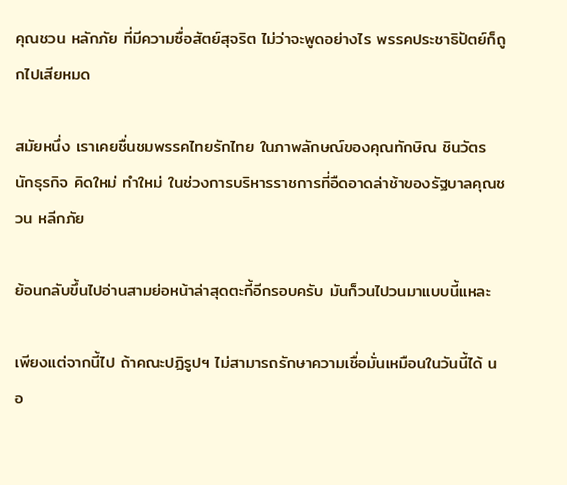คุณชวน หลักภัย ที่มีความซื่อสัตย์สุจริต ไม่ว่าจะพูดอย่างไร พรรคประชาธิปัตย์ก็ถูกไปเสียหมด

สมัยหนึ่ง เราเคยชื่นชมพรรคไทยรักไทย ในภาพลักษณ์ของคุณทักษิณ ชินวัตร นักธุรกิจ คิดใหม่ ทำใหม่ ในช่วงการบริหารราชการที่อืดอาดล่าช้าของรัฐบาลคุณชวน หลีกภัย

ย้อนกลับขึ้นไปอ่านสามย่อหน้าล่าสุดตะกี้อีกรอบครับ มันก็วนไปวนมาแบบนี้แหละ

เพียงแต่จากนี้ไป ถ้าคณะปฏิรูปฯ ไม่สามารถรักษาความเชื่อมั่นเหมือนในวันนี้ได้ นอ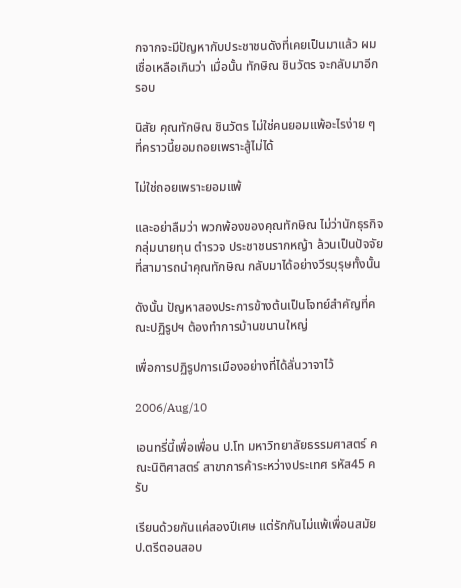กจากจะมีปัญหากับประชาชนดังที่เคยเป็นมาแล้ว ผมเชื่อเหลือเกินว่า เมื่อนั้น ทักษิณ ชินวัตร จะกลับมาอีกรอบ

นิสัย คุณทักษิณ ชินวัตร ไม่ใช่คนยอมแพ้อะไรง่าย ๆ ที่คราวนี้ยอมถอยเพราะสู้ไม่ได้

ไม่ใช่ถอยเพราะยอมแพ้

และอย่าลืมว่า พวกพ้องของคุณทักษิณ ไม่ว่านักธุรกิจ กลุ่มนายทุน ตำรวจ ประชาชนรากหญ้า ล้วนเป็นปัจจัยที่สามารถนำคุณทักษิณ กลับมาได้อย่างวีรบุรุษทั้งนั้น

ดังนั้น ปัญหาสองประการข้างต้นเป็นโจทย์สำคัญที่คณะปฏิรูปฯ ต้องทำการบ้านขนานใหญ่

เพื่อการปฏิรูปการเมืองอย่างที่ได้ลั่นวาจาไว้

2006/Aug/10

เอนทรี่นี้เพื่อเพื่อน ป.โท มหาวิทยาลัยธรรมศาสตร์ คณะนิติศาสตร์ สาขาการค้าระหว่างประเทศ รหัส45 ครับ

เรียนด้วยกันแค่สองปีเศษ แต่รักกันไม่แพ้เพื่อนสมัย ป.ตรีตอนสอบ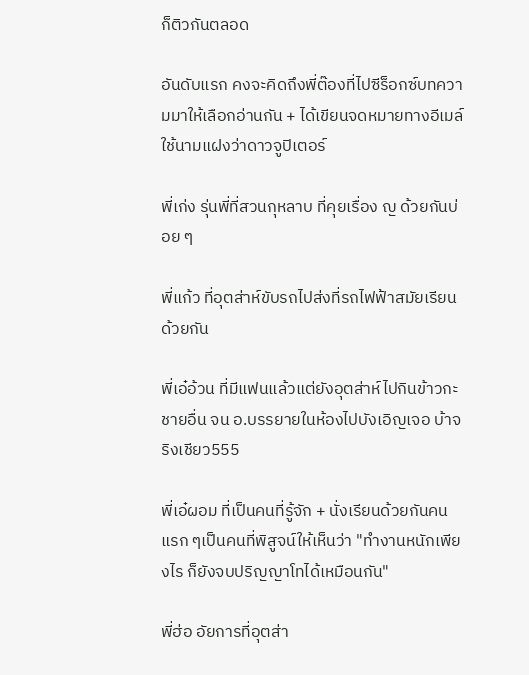ก็ติวกันตลอด

อันดับแรก คงจะคิดถึงพี่ต๊องที่ไปซีร็อกซ์บทความมาให้เลือกอ่านกัน + ได้เขียนจดหมายทางอีเมล์ ใช้นามแฝงว่าดาวจูปิเตอร์

พี่เก่ง รุ่นพี่ที่สวนกุหลาบ ที่คุยเรื่อง ญ ด้วยกันบ่อย ๆ

พี่แก้ว ที่อุตส่าห์ขับรถไปส่งที่รถไฟฟ้าสมัยเรียนด้วยกัน

พี่เอ๋อ้วน ที่มีแฟนแล้วแต่ยังอุตส่าห์ไปกินข้าวกะชายอื่น จน อ.บรรยายในห้องไปบังเอิญเจอ บ้าจริงเชียว555

พี่เอ๋ผอม ที่เป็นคนที่รู้จัก + นั่งเรียนด้วยกันคนแรก ๆเป็นคนที่พิสูจน์ให้เห็นว่า "ทำงานหนักเพียงไร ก็ยังจบปริญญาโทได้เหมือนกัน"

พี่ฮ่อ อัยการที่อุตส่า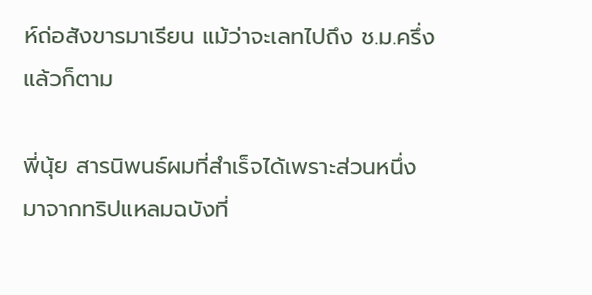ห์ถ่อสังขารมาเรียน แม้ว่าจะเลทไปถึง ช.ม.ครึ่งแล้วก็ตาม

พี่นุ้ย สารนิพนธ์ผมที่สำเร็จได้เพราะส่วนหนึ่งมาจากทริปแหลมฉบังที่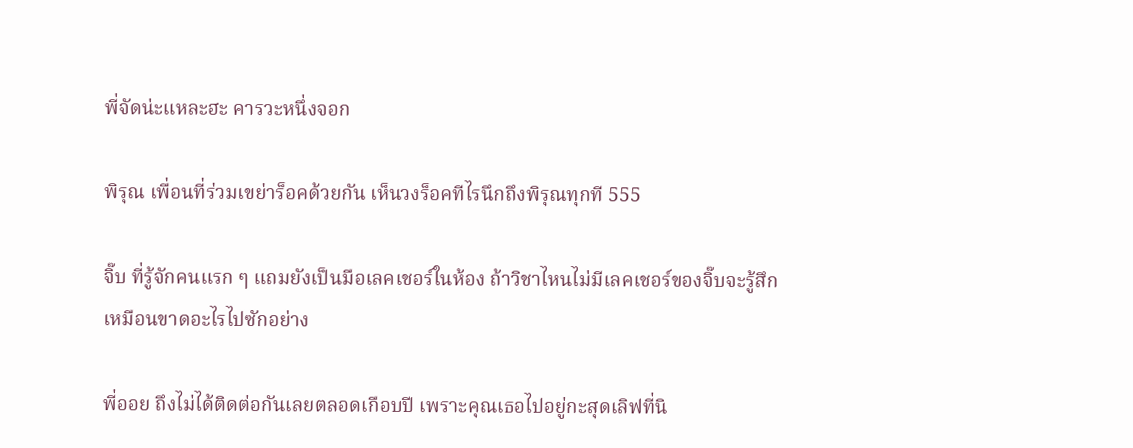พี่จัดน่ะแหละฮะ คารวะหนึ่งจอก

พิรุณ เพื่อนที่ร่วมเขย่าร็อคด้วยกัน เห็นวงร็อคทีไรนึกถึงพิรุณทุกที 555

จิ๊บ ที่รู้จักคนแรก ๆ แถมยังเป็นมือเลคเชอร์ในห้อง ถ้าวิชาไหนไม่มีเลคเชอร์ของจิ๊บจะรู้สึกเหมือนขาดอะไรไปซักอย่าง

พี่ออย ถึงไม่ได้ติดต่อกันเลยตลอดเกือบปี เพราะคุณเธอไปอยู่กะสุดเลิฟที่นิ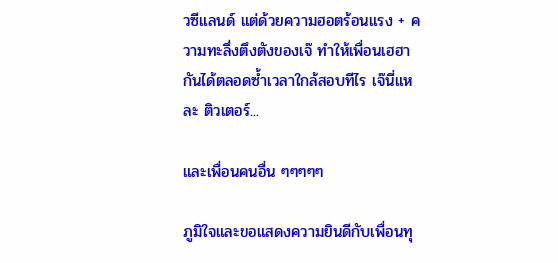วซีแลนด์ แต่ด้วยความฮอตร้อนแรง + ความทะลึ่งตึงตังของเจ๊ ทำให้เพื่อนเฮฮากันได้ตลอดซ้ำเวลาใกล้สอบทีไร เจ๊นี่แหละ ติวเตอร์...

และเพื่อนคนอื่น ๆๆๆๆๆ

ภูมิใจและขอแสดงความยินดีกับเพื่อนทุ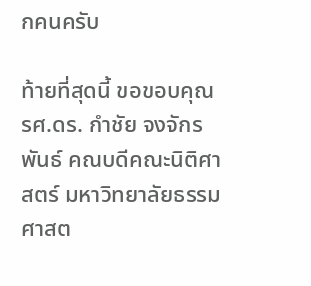กคนครับ

ท้ายที่สุดนี้ ขอขอบคุณ รศ.ดร. กำชัย จงจักรพันธ์ คณบดีคณะนิติศาสตร์ มหาวิทยาลัยธรรมศาสต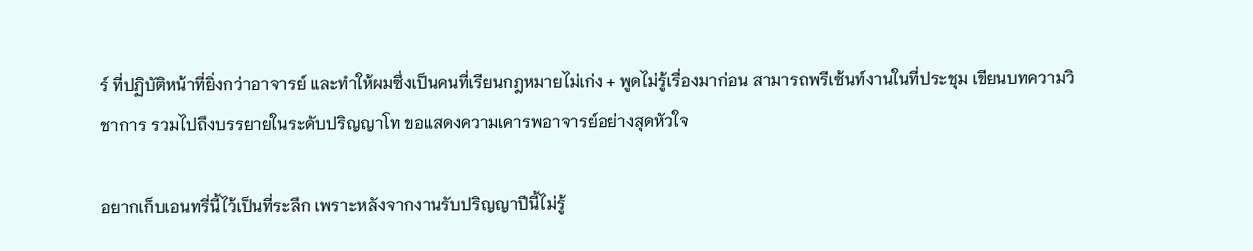ร์ ที่ปฏิบัติหน้าที่ยิ่งกว่าอาจารย์ และทำให้ผมซึ่งเป็นคนที่เรียนกฎหมายไม่เก่ง + พูดไม่รู้เรื่องมาก่อน สามารถพรีเซ้นท์งานในที่ประชุม เขียนบทความวิชาการ รวมไปถึงบรรยายในระดับปริญญาโท ขอแสดงความเคารพอาจารย์อย่างสุดหัวใจ

อยากเก็บเอนทรี่นี้ไว้เป็นที่ระลึก เพราะหลังจากงานรับปริญญาปีนี้ไม่รู้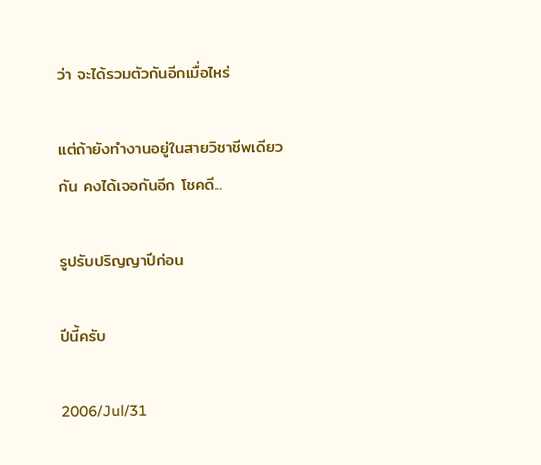ว่า จะได้รวมตัวกันอีกเมื่อไหร่

แต่ถ้ายังทำงานอยู่ในสายวิชาชีพเดียวกัน คงได้เจอกันอีก โชคดี...

รูปรับปริญญาปีก่อน

ปีนี้ครับ

2006/Jul/31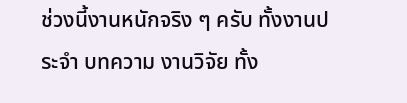ช่วงนี้งานหนักจริง ๆ ครับ ทั้งงานประจำ บทความ งานวิจัย ทั้ง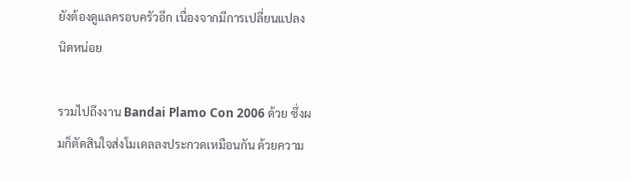ยังต้องดูแลครอบครัวอีก เนื่องจากมีการเปลี่ยนแปลงนิดหน่อย

รวมไปถึงงาน Bandai Plamo Con 2006 ด้วย ซึ่งผมก็ตัดสินใจส่งโมเดลลงประกวดเหมือนกัน ด้วยความ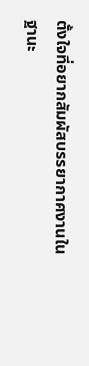ตั้งใจที่อยากสัมผัสบรรยากาศงานในฐานะ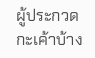ผู้ประกวดกะเค้าบ้าง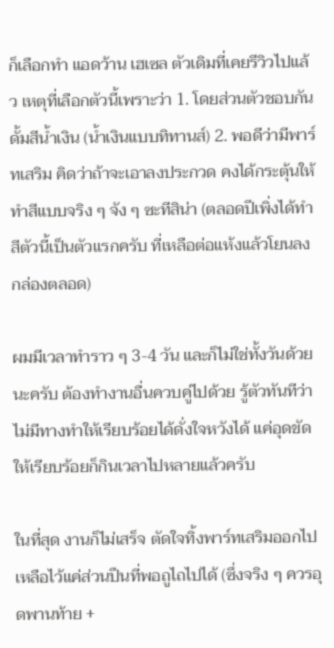ก็เลือกทำ แอดว้าน เฮเซล ตัวเดิมที่เคยรีวิวไปแล้ว เหตุที่เลือกตัวนี้เพราะว่า 1. โดยส่วนตัวชอบกันดั้มสีน้ำเงิน (น้ำเงินแบบทิทานส์) 2. พอดีว่ามีพาร์ทเสริม คิดว่าถ้าจะเอาลงประกวด คงได้กระตุ้นให้ทำสีแบบจริง ๆ จัง ๆ ซะทีสิน่า (ตลอดปีเพิ่งได้ทำสีตัวนี้เป็นตัวแรกครับ ที่เหลือต่อแห้งแล้วโยนลงกล่องตลอด)

ผมมีเวลาทำราว ๆ 3-4 วัน และก็ไม่ใช่ทั้งวันด้วยนะครับ ต้องทำงานอื่นควบคู่ไปด้วย รู้ตัวทันทีว่าไม่มีทางทำให้เรียบร้อยได้ดั่งใจหวังได้ แค่อุดขัดให้เรียบร้อยก็กินเวลาไปหลายแล้วครับ

ในที่สุด งานก็ไม่เสร็จ ตัดใจทิ้งพาร์ทเสริมออกไป เหลือไว้แค่ส่วนปืนที่พอถูไถไปได้ (ซึ่งจริง ๆ ควรอุดพานท้าย +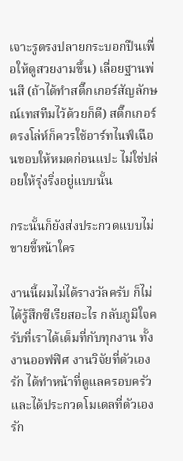เจาะรูตรงปลายกระบอกปืนเพื่อให้ดูสวยงามขึ้น) เลื่อยฐานพ่นสี (ถ้าได้ทำสติ๊กเกอร์สัญลักษณ์เทสทีมไว้ด้วยก็ดี) สติ๊กเกอร์ตรงโล่ห์ก็ควรใช้อาร์ทไนฟ์เฉือนขอบให้หมดก่อนแปะ ไม่ใช่ปล่อยให้รุ่งริ่งอยู่แบบนั้น

กระนั้นก็ยังส่งประกวดแบบไม่ขายขี้หน้าใคร

งานนี้ผมไม่ได้รางวัลครับ ก็ไม่ได้รู้สึกซีเรียสอะไร กลับภูมิใจครับที่เราได้เต็มที่กับทุกงาน ทั้งงานออฟฟิศ งานวิจัยที่ตัวเองรัก ได้ทำหน้าที่ดูแลครอบครัว และได้ประกวดโมเดลที่ตัวเองรัก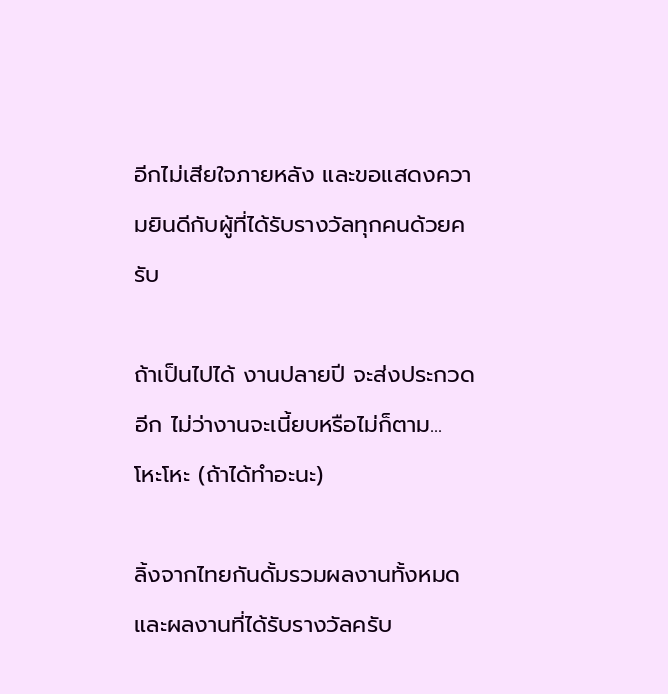อีกไม่เสียใจภายหลัง และขอแสดงความยินดีกับผู้ที่ได้รับรางวัลทุกคนด้วยครับ

ถ้าเป็นไปได้ งานปลายปี จะส่งประกวดอีก ไม่ว่างานจะเนี้ยบหรือไม่ก็ตาม... โหะโหะ (ถ้าได้ทำอะนะ)

ลิ้งจากไทยกันดั้มรวมผลงานทั้งหมด และผลงานที่ได้รับรางวัลครับ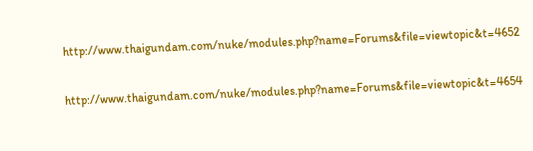http://www.thaigundam.com/nuke/modules.php?name=Forums&file=viewtopic&t=4652

http://www.thaigundam.com/nuke/modules.php?name=Forums&file=viewtopic&t=4654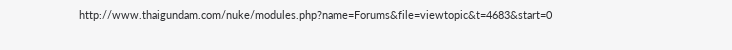http://www.thaigundam.com/nuke/modules.php?name=Forums&file=viewtopic&t=4683&start=0